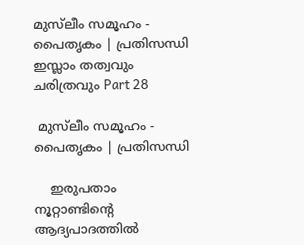മുസ്‌ലീം സമൂഹം - പൈതൃകം | പ്രതിസന്ധി ഇസ്ലാം തത്വവും ചരിത്രവും Part 28

 മുസ്‌ലീം സമൂഹം - പൈതൃകം | പ്രതിസന്ധി

    ഇരുപതാം നൂറ്റാണ്ടിന്റെ ആദ്യപാദത്തില്‍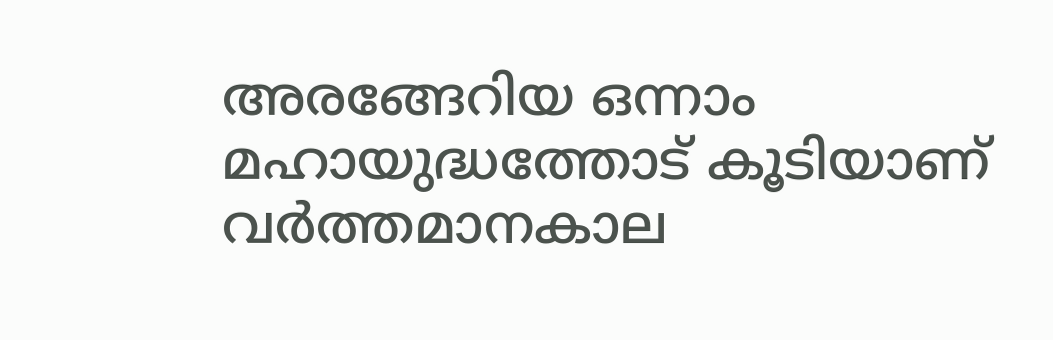അരങ്ങേറിയ ഒന്നാം മഹായുദ്ധത്തോട്‌ കൂടിയാണ്‌ വര്‍ത്തമാനകാല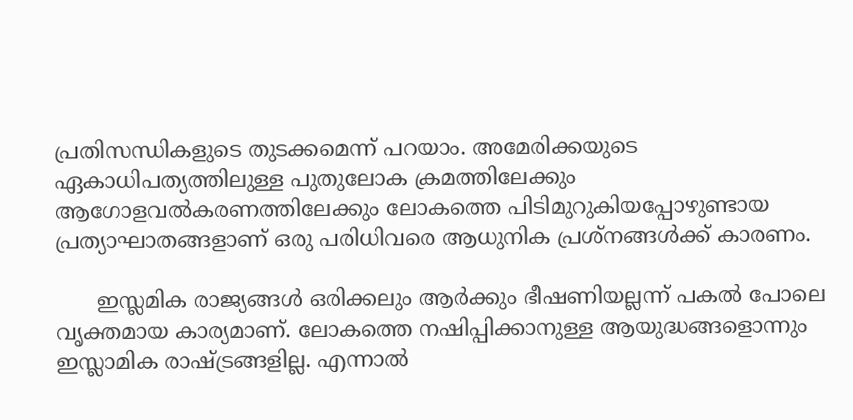പ്രതിസന്ധികളുടെ തുടക്കമെന്ന്‌ പറയാം. അമേരിക്കയുടെ ഏകാധിപത്യത്തിലുള്ള പുതുലോക ക്രമത്തിലേക്കും ആഗോളവല്‍കരണത്തിലേക്കും ലോകത്തെ പിടിമുറുകിയപ്പോഴുണ്ടായ പ്രത്യാഘാതങ്ങളാണ്‌ ഒരു പരിധിവരെ ആധുനിക പ്രശ്നങ്ങൾക്ക് കാരണം.

      ഇസ്ലമിക രാജ്യങ്ങള്‍ ഒരിക്കലും ആര്‍ക്കും ഭീഷണിയല്ലന്ന്‌ പകല്‍ പോലെ വൃക്തമായ കാര്യമാണ്‌. ലോകത്തെ നഷിപ്പിക്കാനുള്ള ആയുദ്ധങ്ങളൊന്നും ഇസ്ലാമിക രാഷ്ട്രങ്ങളില്ല. എന്നാല്‍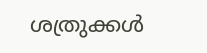ശത്രുക്കള്‍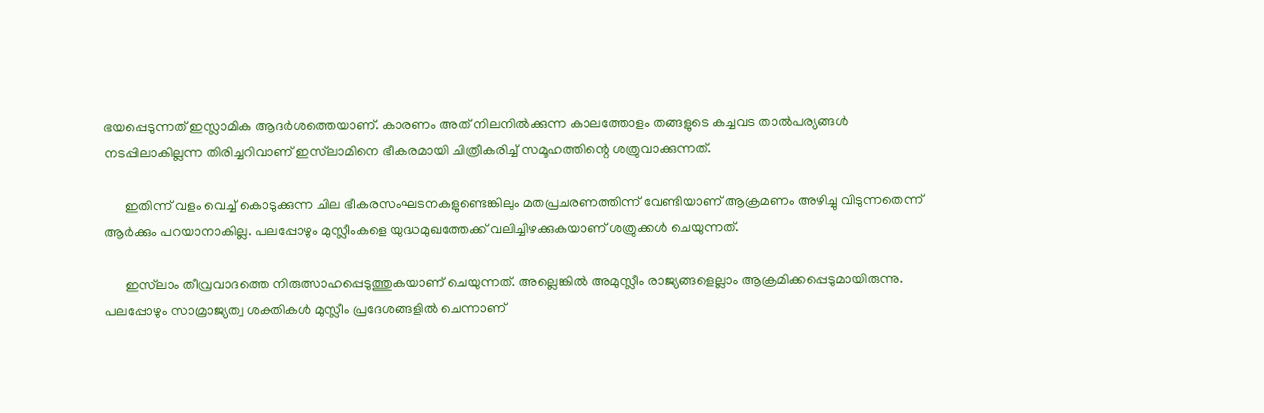ഭയപ്പെടുന്നത്‌ ഇസ്ലാമിക ആദര്‍ശത്തെയാണ്‌. കാരണം അത്‌ നിലനില്‍ക്കുന്ന കാലത്തോളം തങ്ങളുടെ കച്ചവട താല്‍പര്യങ്ങള്‍ നടപ്പിലാകില്ലന്ന തിരിച്ചറിവാണ്‌ ഇസ്‌ലാമിനെ ഭീകരമായി ചിത്രീകരിച്ച്‌ സമൂഹത്തിന്റെ ശത്രുവാക്കുന്നത്‌.

      ഇതിന്ന്‌ വളം വെച്ച്‌ കൊടുക്കുന്ന ചില ഭീകരസംഘടനകളുണ്ടെങ്കിലും മതപ്രചരണത്തിന്ന്‌ വേണ്ടിയാണ്‌ ആക്രമണം അഴിച്ചു വിടുന്നതെന്ന്‌ ആര്‍ക്കും പറയാനാകില്ല. പലപ്പോഴും മുസ്ലീംകളെ യുദ്ധമുഖത്തേക്ക്‌ വലിച്ചിഴക്കുകയാണ്‌ ശത്രുക്കൾ ചെയുന്നത്‌.

      ഇസ്‌ലാം തീവ്രവാദത്തെ നിരുത്സാഹപ്പെടുത്തുകയാണ്‌ ചെയുന്നത്‌. അല്ലെങ്കില്‍ അമുസ്ലീം രാജ്യങ്ങളെല്ലാം ആക്രമിക്കപ്പെടുമായിരുന്നു. പലപ്പോഴും സാമ്രാജ്യത്വ ശക്തികള്‍ മുസ്ലീം പ്രദേശങ്ങളില്‍ ചെന്നാണ്‌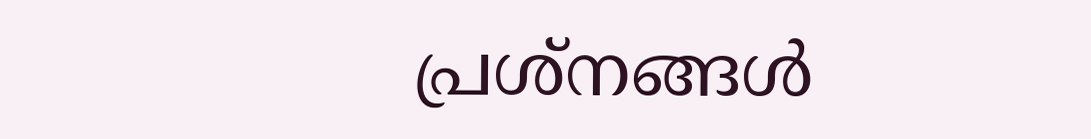പ്രശ്‌നങ്ങള്‍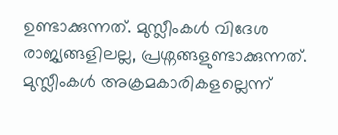ഉണ്ടാക്കുന്നത്‌. മുസ്ലീംകള്‍ വിദേശ രാജ്യങ്ങളിലല്ല, പ്രശ്നങ്ങളുണ്ടാക്കുന്നത്‌. മുസ്ലീംകള്‍ അക്രമകാരികളല്ലെന്ന്‌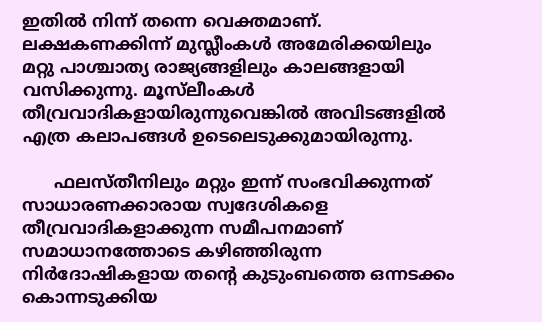ഇതില്‍ നിന്ന്‌ തന്നെ വെക്തമാണ്‌. ലക്ഷകണക്കിന്ന്‌ മുസ്ലീംകള്‍ അമേരിക്കയിലും മറ്റു പാശ്ചാത്യ രാജ്യങ്ങളിലും കാലങ്ങളായി വസിക്കുന്നു. മൂസ്‌ലീംകള്‍ തീവ്രവാദികളായിരുന്നുവെങ്കില്‍ അവിടങ്ങളില്‍ എത്ര കലാപങ്ങള്‍ ഉടെലെടുക്കുമായിരുന്നു.

      ഫലസ്തീനിലും മറ്റും ഇന്ന്‌ സംഭവിക്കുന്നത്‌ സാധാരണക്കാരായ സ്വദേശികളെ തീവ്രവാദികളാക്കുന്ന സമീപനമാണ്  സമാധാനത്തോടെ കഴിഞ്ഞിരുന്ന നിര്‍ദോഷികളായ തന്റെ കുടുംബത്തെ ഒന്നടക്കം കൊന്നടുക്കിയ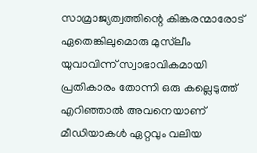സാമ്രാജ്യത്വത്തിന്റെ കിങ്കരന്മാരോട്‌ ഏതെങ്കിലുമൊരു മുസ്‌ലീം യുവാവിന്ന്‌ സ്വാഭാവികമായി പ്രതികാരം തോന്നി ഒരു കല്ലെടുത്ത്‌ എറിഞ്ഞാല്‍ അവനെയാണ്‌ മീഡിയാകള്‍ ഏറ്റവും വലിയ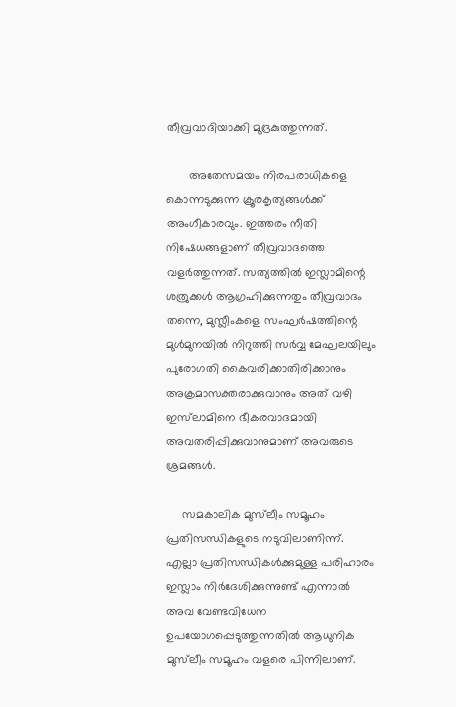തീവ്രവാദിയാക്കി മുദ്രകുത്തുന്നത്‌.

       അതേസമയം നിരപരാധികളെ കൊന്നടുക്കുന്ന ക്രൂരകൃത്യങ്ങള്‍ക്ക്‌ അംഗീകാരവും. ഇത്തരം നീതി നിഷേധങ്ങളാണ്‌ തീവ്രവാദത്തെ വളര്‍ത്തുന്നത്‌. സത്യത്തില്‍ ഇസ്ലാമിന്റെ ശത്രുക്കള്‍ ആഗ്രഹിക്കുന്നതും തീവ്രവാദം തന്നെ, മുസ്ലീംകളെ സംഘര്‍ഷത്തിന്റെ മുള്‍മുനയില്‍ നിറുത്തി സർവ്വ മേഘലയിലും പുരോഗതി കൈവരിക്കാതിരിക്കാനും അക്രമാസക്തരാക്കുവാനും അത്‌ വഴി ഇസ്‌ലാമിനെ ഭീകരവാദമായി അവതരിപ്പിക്കുവാനുമാണ്‌ അവരുടെ ശ്രമങ്ങള്‍.

     സമകാലിക മുസ്‌ലീം സമൂഹം പ്രതിസന്ധികളുടെ നടുവിലാണിന്ന്‌. എല്ലാ പ്രതിസന്ധികള്‍ക്കുമുള്ള പരിഹാരം ഇസ്ലാം നിര്‍ദേശിക്കുന്നുണ്ട്‌ എന്നാല്‍ അവ വേണ്ടവിധേന ഉപയോഗപ്പെടുത്തുന്നതില്‍ ആധുനിക മുസ്‌ലീം സമൂഹം വളരെ പിന്നിലാണ്‌.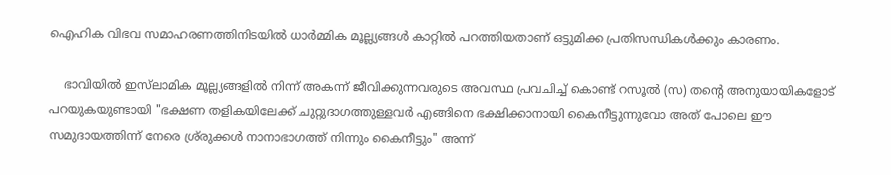ഐഹിക വിഭവ സമാഹരണത്തിനിടയില്‍ ധാര്‍മ്മിക മൂല്ല്യങ്ങള്‍ കാറ്റില്‍ പറത്തിയതാണ്‌ ഒട്ടുമിക്ക പ്രതിസന്ധികള്‍ക്കും കാരണം.

    ഭാവിയില്‍ ഇസ്‌ലാമിക മൂല്ല്യങ്ങളില്‍ നിന്ന്‌ അകന്ന്‌ ജീവിക്കുന്നവരുടെ അവസ്ഥ പ്രവചിച്ച്‌ കൊണ്ട്‌ റസൂല്‍ (സ) തന്റെ അനുയായികളോട്‌ പറയുകയുണ്ടായി "ഭക്ഷണ തളികയിലേക്ക്‌ ചുറ്റുദാഗത്തുള്ളവര്‍ എങ്ങിനെ ഭക്ഷിക്കാനായി കൈനീട്ടുന്നുവോ അത്‌ പോലെ ഈ സമുദായത്തിന്ന്‌ നേരെ ശ്ര്രുക്കള്‍ നാനാഭാഗത്ത്‌ നിന്നും കൈനീട്ടും" അന്ന്‌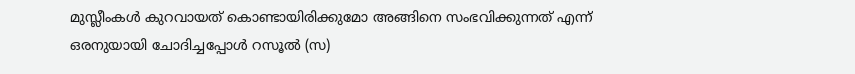മുസ്ലീംകള്‍ കുറവായത്‌ കൊണ്ടായിരിക്കുമോ അങ്ങിനെ സംഭവിക്കുന്നത്‌ എന്ന്‌ ഒരനുയായി ചോദിച്ചപ്പോള്‍ റസൂല്‍ (സ)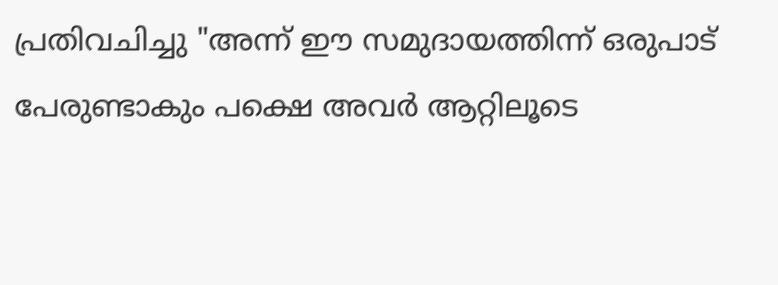പ്രതിവചിച്ചു "അന്ന്‌ ഈ സമുദായത്തിന്ന്‌ ഒരുപാട്‌ പേരുണ്ടാകും പക്ഷെ അവര്‍ ആറ്റിലൂടെ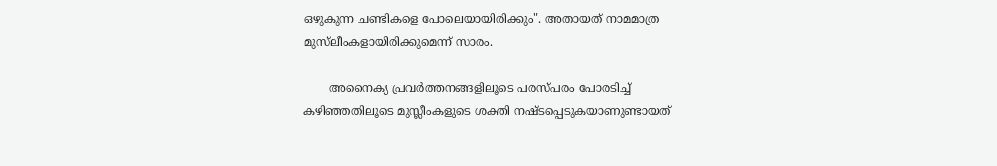ഒഴുകുന്ന ചണ്ടികളെ പോലെയായിരിക്കും". അതായത്‌ നാമമാത്ര മുസ്‌ലീംകളായിരിക്കുമെന്ന്‌ സാരം.

       അനൈക്യ പ്രവര്‍ത്തനങ്ങളിലൂടെ പരസ്പരം പോരടിച്ച്‌ കഴിഞ്ഞതിലൂടെ മുസ്ലീംകളുടെ ശക്തി നഷ്ടപ്പെടുകയാണുണ്ടായത്‌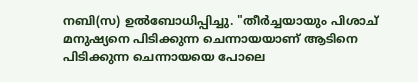നബി(സ) ഉല്‍ബോധിപ്പിച്ചു. "തീര്‍ച്ചയായും പിശാച്‌ മനുഷ്യനെ പിടിക്കുന്ന ചെന്നായയാണ്‌ ആടിനെ പിടിക്കുന്ന ചെന്നായയെ പോലെ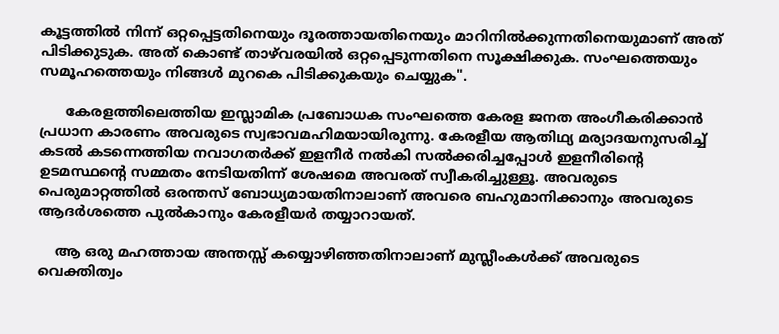കൂട്ടത്തില്‍ നിന്ന്‌ ഒറ്റപ്പെട്ടതിനെയും ദൂരത്തായതിനെയും മാറിനില്‍ക്കുന്നതിനെയുമാണ്‌ അത്‌ പിടിക്കുടുക. അത്‌ കൊണ്ട്‌ താഴ്‌വരയിൽ ഒറ്റപ്പെടുന്നതിനെ സൂക്ഷിക്കുക. സംഘത്തെയും സമൂഹത്തെയും നിങ്ങള്‍ മുറകെ പിടിക്കുകയും ചെയ്യുക".

      കേരളത്തിലെത്തിയ ഇസ്ലാമിക പ്രബോധക സംഘത്തെ കേരള ജനത അംഗീകരിക്കാന്‍ പ്രധാന കാരണം അവരുടെ സ്വഭാവമഹിമയായിരുന്നു. കേരളീയ ആതിഥ്യ മര്യാദയനുസരിച്ച്‌ കടല്‍ കടന്നെത്തിയ നവാഗതര്‍ക്ക്‌ ഇളനീര്‍ നല്‍കി സല്‍ക്കരിച്ചപ്പോള്‍ ഇളനീരിന്റെ ഉടമസ്ഥന്റെ സമ്മതം നേടിയതിന്ന്‌ ശേഷമെ അവരത്‌ സ്വീകരിച്ചുള്ളൂ. അവരുടെ പെരുമാറ്റത്തില്‍ ഒരന്തസ്‌ ബോധ്യമായതിനാലാണ്‌ അവരെ ബഹുമാനിക്കാനും അവരുടെ ആദര്‍ശത്തെ പുല്‍കാനും കേരളീയര്‍ തയ്യാറായത്‌.

    ആ ഒരു മഹത്തായ അന്തസ്സ്‌ കയ്യൊഴിഞ്ഞതിനാലാണ്‌ മുസ്ലീംകള്‍ക്ക്‌ അവരുടെ വെക്തിത്വം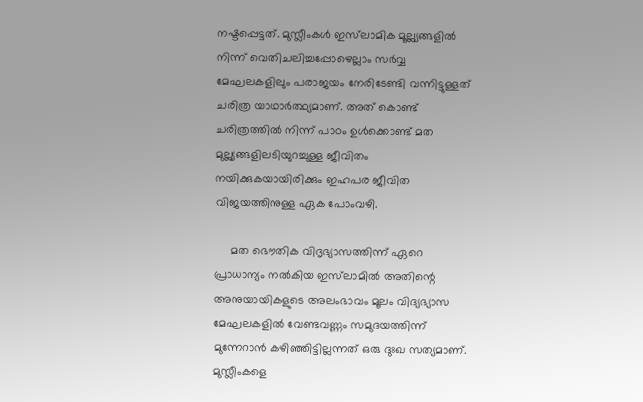നഷ്ടപ്പെട്ടത്‌. മുസ്ലീംകള്‍ ഇസ്‌ലാമിക മൂല്ല്യങ്ങളില്‍ നിന്ന്‌ വെതിചലിച്ചപ്പോഴെല്ലാം സര്‍വ്വ മേഘലകളിലും പരാജയം നേരിടേണ്ടി വന്നിട്ടുള്ളത്‌ ചരിത്ര യാഥാര്‍ത്ഥ്യമാണ്‌. അത്‌ കൊണ്ട്‌ ചരിത്രത്തില്‍ നിന്ന്‌ പാഠം ഉള്‍ക്കൊണ്ട്‌ മത മുല്ല്യങ്ങളിലടിയുറച്ചുള്ള ജീവിതം നയിക്കുകയായിരിക്കും ഇഹപര ജീവിത വിജയത്തിനുള്ള ഏക പോംവഴി.

     മത ഭൌതിക വിദൃഭ്യാസത്തിന്ന്‌ ഏറെ പ്രാധാന്യം നല്‍കിയ ഇസ്‌ലാമില്‍ അതിന്റെ അനുയായികളുടെ അലംഭാവം മൂലം വിദ്യഭ്യാസ മേഘലകളില്‍ വേണ്ടവണ്ണം സമുദയത്തിന്ന്‌ മുന്നേറാന്‍ കഴിഞ്ഞിട്ടില്ലന്നത്‌ ഒരു ദുഃഖ സത്യമാണ്‌. മുസ്ലീംകളെ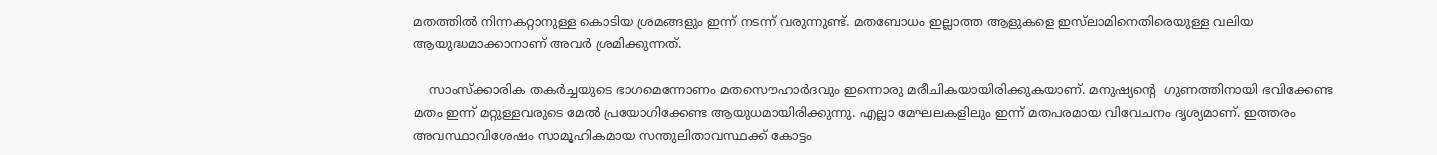മതത്തില്‍ നിന്നകറ്റാനുള്ള കൊടിയ ശ്രമങ്ങളും ഇന്ന്‌ നടന്ന്‌ വരുന്നുണ്ട്‌. മതബോധം ഇല്ലാത്ത ആളുകളെ ഇസ്‌ലാമിനെതിരെയുള്ള വലിയ ആയുദ്ധമാക്കാനാണ്‌ അവര്‍ ശ്രമിക്കുന്നത്‌.

    സാംസ്‌ക്കാരിക തകര്‍ച്ചയുടെ ഭാഗമെന്നോണം മതസൌഹാര്‍ദവും ഇന്നൊരു മരീചികയായിരിക്കുകയാണ്‌. മനുഷ്യന്റെ  ഗുണത്തിനായി ഭവിക്കേണ്ട മതം ഇന്ന്‌ മറ്റുള്ളവരുടെ മേല്‍ പ്രയോഗിക്കേണ്ട ആയുധമായിരിക്കുന്നു. എല്ലാ മേഘലകളിലും ഇന്ന്‌ മതപരമായ വിവേചനം ദൃശ്യമാണ്‌. ഇത്തരം അവസ്ഥാവിശേഷം സാമൂഹികമായ സന്തുലിതാവസ്ഥക്ക്‌ കോട്ടം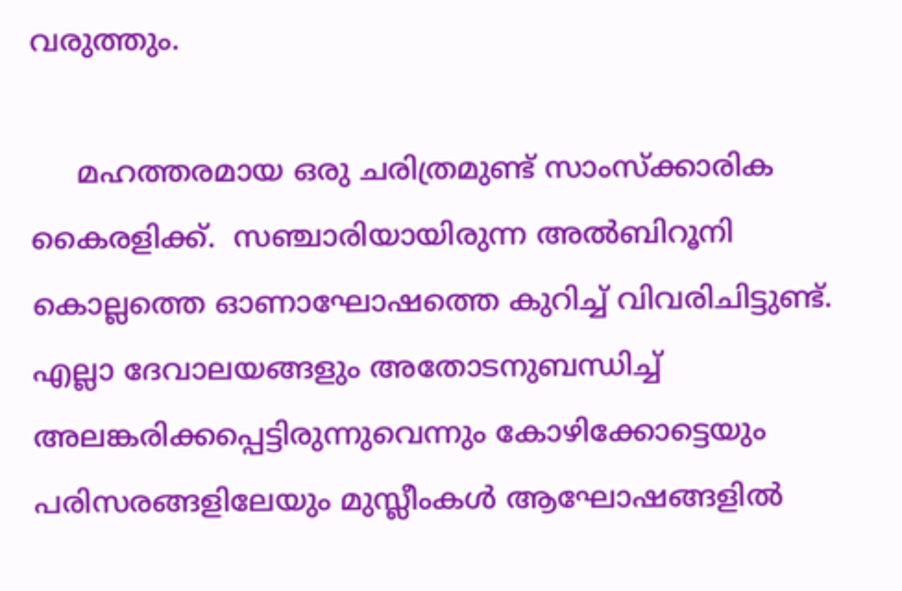വരുത്തും.

     മഹത്തരമായ ഒരു ചരിത്രമുണ്ട്‌ സാംസ്ക്കാരിക കൈരളിക്ക്‌.  സഞ്ചാരിയായിരുന്ന അല്‍ബിറൂനി കൊല്ലത്തെ ഓണാഘോഷത്തെ കുറിച്ച്‌ വിവരിചിട്ടുണ്ട്‌. എല്ലാ ദേവാലയങ്ങളും അതോടനുബന്ധിച്ച്‌ അലങ്കരിക്കപ്പെട്ടിരുന്നുവെന്നും കോഴിക്കോട്ടെയും പരിസരങ്ങളിലേയും മുസ്ലീംകള്‍ ആഘോഷങ്ങളില്‍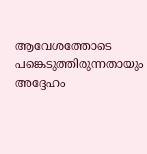ആവേശത്തോടെ പങ്കെടുത്തിരുന്നതായും അദ്ദേഹം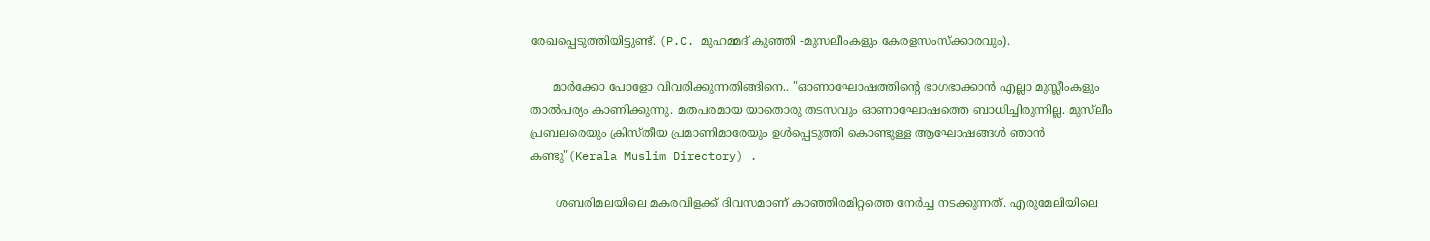രേഖപ്പെടുത്തിയിട്ടുണ്ട്‌. (P.C. മുഹമ്മദ്‌ കുഞ്ഞി -മുസലീംകളും കേരളസംസ്‌ക്കാരവും).

      മാര്‍ക്കോ പോളോ വിവരിക്കുന്നതിങ്ങിനെ.. "ഓണാഘോഷത്തിന്റെ ഭാഗഭാക്കാന്‍ എല്ലാ മുസ്ലീംകളും താല്‍പര്യം കാണിക്കുന്നു. മതപരമായ യാതൊരു തടസവും ഓണാഘോഷത്തെ ബാധിച്ചിരുന്നില്ല. മുസ്‌ലീം പ്രബലരെയും ക്രിസ്തീയ പ്രമാണിമാരേയും ഉള്‍പ്പെടുത്തി കൊണ്ടുള്ള ആഘോഷങ്ങള്‍ ഞാന്‍ കണ്ടു"(Kerala Muslim Directory) .

       ശബരിമലയിലെ മകരവിളക്ക്‌ ദിവസമാണ്‌ കാഞ്ഞിരമിറ്റത്തെ നേര്‍ച്ച നടക്കുന്നത്‌. എരുമേലിയിലെ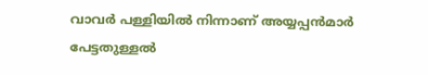വാവര്‍ പള്ളിയില്‍ നിന്നാണ്‌ അയ്യപ്പന്‍മാര്‍ പേട്ടതുള്ളല്‍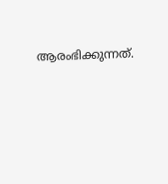ആരംഭിക്കുന്നത്‌.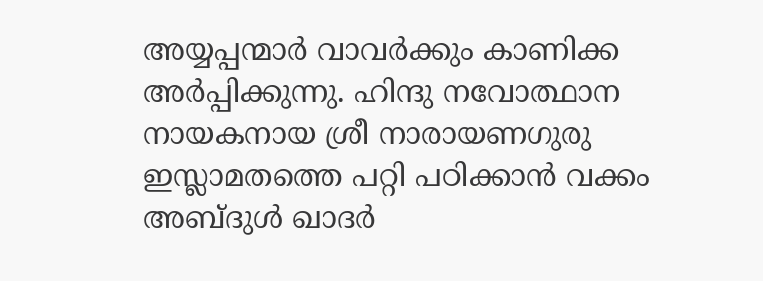അയ്യപ്പന്മാര്‍ വാവര്‍ക്കും കാണിക്ക അര്‍പ്പിക്കുന്നു. ഹിന്ദു നവോത്ഥാന നായകനായ ശ്രീ നാരായണഗുരു ഇസ്ലാമതത്തെ പറ്റി പഠിക്കാന്‍ വക്കം അബ്ദുള്‍ ഖാദര്‍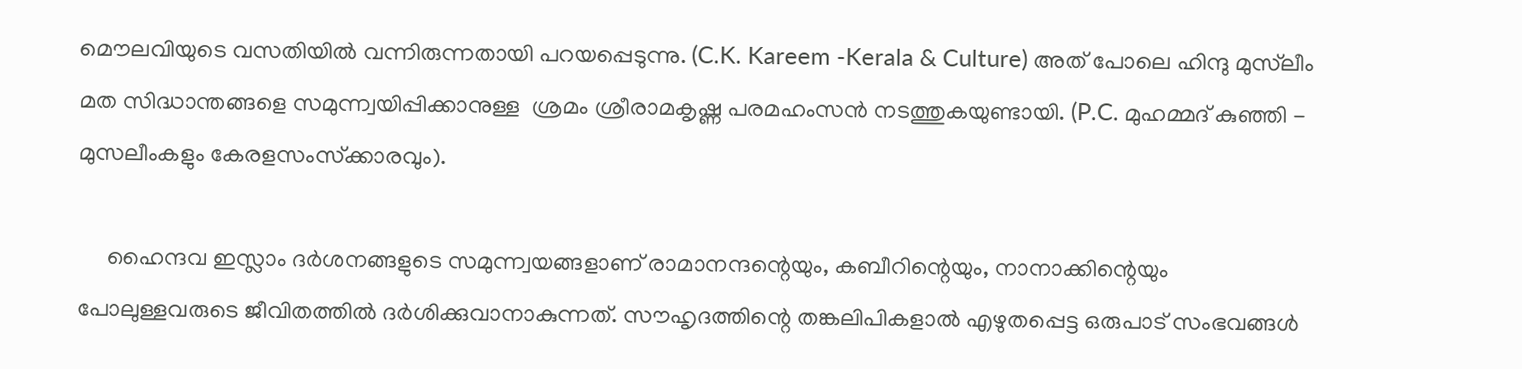മൌലവിയുടെ വസതിയില്‍ വന്നിരുന്നതായി പറയപ്പെടുന്നു. (C.K. Kareem -Kerala & Culture) അത്‌ പോലെ ഹിന്ദു മുസ്‌ലീം മത സിദ്ധാന്തങ്ങളെ സമുന്ന്വയിപ്പിക്കാനുള്ള  ശ്രമം ശ്രീരാമകൃഷ്ണ പരമഹംസന്‍ നടത്തുകയുണ്ടായി. (P.C. മുഹമ്മദ്‌ കുഞ്ഞി - മുസലീംകളും കേരളസംസ്‌ക്കാരവും).

     ഹൈന്ദവ ഇസ്ലാം ദര്‍ശനങ്ങളുടെ സമുന്ന്വയങ്ങളാണ്‌ രാമാനന്ദന്റെയും, കബീറിന്റെയും, നാനാക്കിന്റെയും പോലുള്ളവരുടെ ജീവിതത്തില്‍ ദര്‍ശിക്കുവാനാകുന്നത്‌. സൗഹൃദത്തിന്റെ തങ്കലിപികളാല്‍ എഴുതപ്പെട്ട ഒരുപാട്‌ സംഭവങ്ങള്‍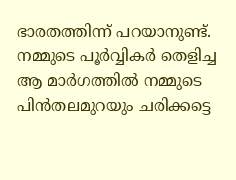ഭാരതത്തിന്ന്‌ പറയാനുണ്ട്‌. നമ്മുടെ പൂര്‍വ്വികര്‍ തെളിച്ച ആ മാര്‍ഗത്തില്‍ നമ്മുടെ പിന്‍തലമുറയും ചരിക്കട്ടെ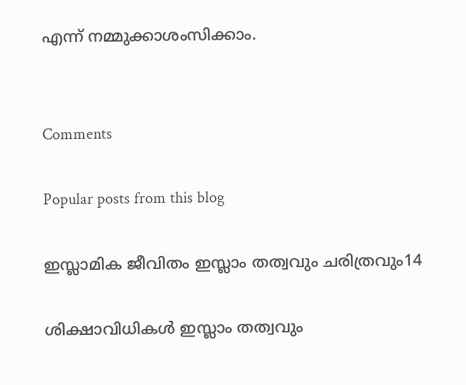എന്ന്‌ നമ്മുക്കാശംസിക്കാം.


Comments

Popular posts from this blog

ഇസ്ലാമിക ജീവിതം ഇസ്ലാം തത്വവും ചരിത്രവും14

ശിക്ഷാവിധികള്‍ ഇസ്ലാം തത്വവും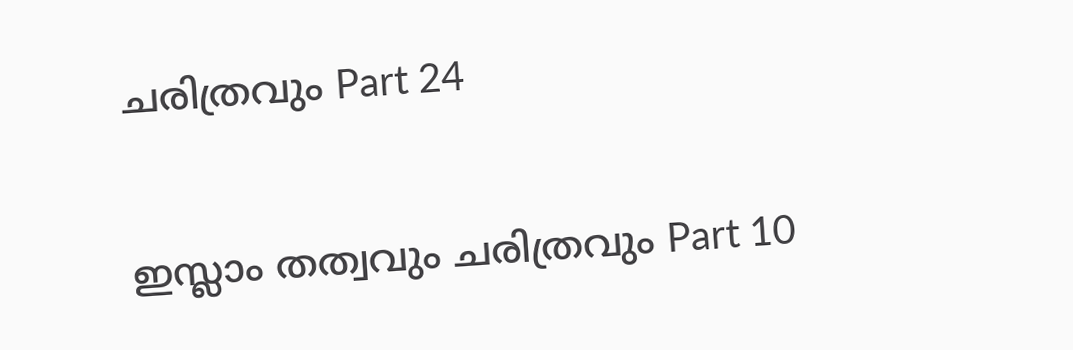ചരിത്രവും Part 24

ഇസ്ലാം തത്വവും ചരിത്രവും Part 10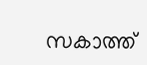സകാത്ത്‌